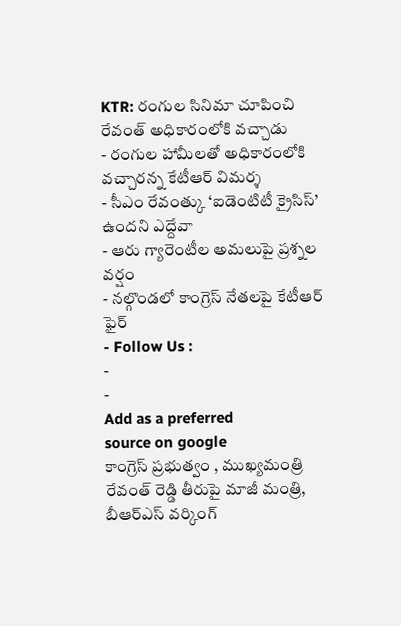KTR: రంగుల సినిమా చూపించి రేవంత్ అధికారంలోకి వచ్చాడు
- రంగుల హామీలతో అధికారంలోకి వచ్చారన్న కేటీఆర్ విమర్శ
- సీఎం రేవంత్కు ‘ఐడెంటిటీ క్రైసిస్’ ఉందని ఎద్దేవా
- ఆరు గ్యారెంటీల అమలుపై ప్రశ్నల వర్షం
- నల్గొండలో కాంగ్రెస్ నేతలపై కేటీఆర్ ఫైర్
- Follow Us :
-
-
Add as a preferred
source on google
కాంగ్రెస్ ప్రభుత్వం , ముఖ్యమంత్రి రేవంత్ రెడ్డి తీరుపై మాజీ మంత్రి, బీఆర్ఎస్ వర్కింగ్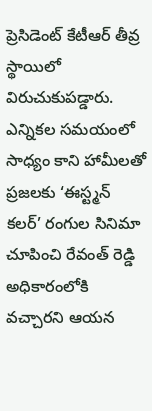ప్రెసిడెంట్ కేటీఆర్ తీవ్ర స్థాయిలో విరుచుకుపడ్డారు. ఎన్నికల సమయంలో సాధ్యం కాని హామీలతో ప్రజలకు ‘ఈస్ట్మన్ కలర్’ రంగుల సినిమా చూపించి రేవంత్ రెడ్డి అధికారంలోకి వచ్చారని ఆయన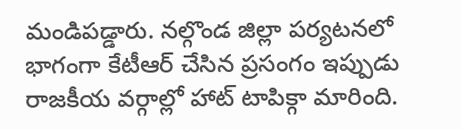మండిపడ్డారు. నల్గొండ జిల్లా పర్యటనలో భాగంగా కేటీఆర్ చేసిన ప్రసంగం ఇప్పుడు రాజకీయ వర్గాల్లో హాట్ టాపిక్గా మారింది.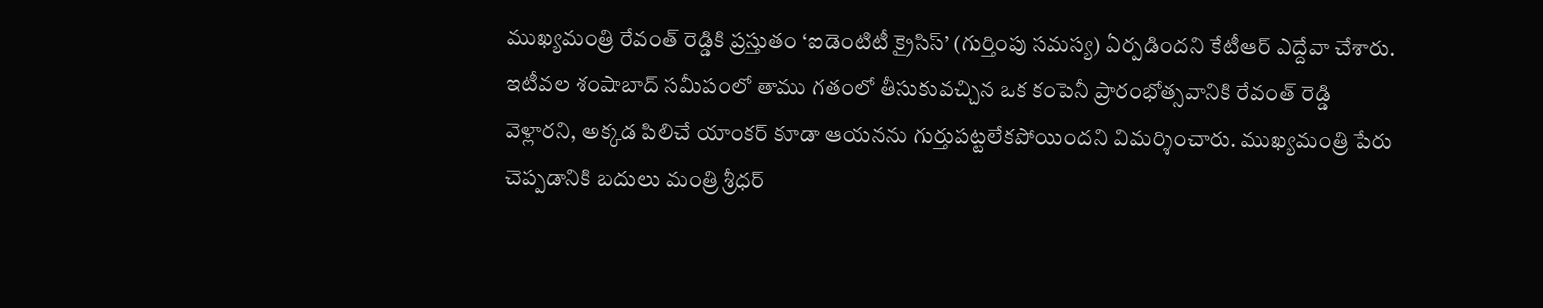ముఖ్యమంత్రి రేవంత్ రెడ్డికి ప్రస్తుతం ‘ఐడెంటిటీ క్రైసిస్’ (గుర్తింపు సమస్య) ఏర్పడిందని కేటీఆర్ ఎద్దేవా చేశారు. ఇటీవల శంషాబాద్ సమీపంలో తాము గతంలో తీసుకువచ్చిన ఒక కంపెనీ ప్రారంభోత్సవానికి రేవంత్ రెడ్డి వెళ్లారని, అక్కడ పిలిచే యాంకర్ కూడా ఆయనను గుర్తుపట్టలేకపోయిందని విమర్శించారు. ముఖ్యమంత్రి పేరు చెప్పడానికి బదులు మంత్రి శ్రీధర్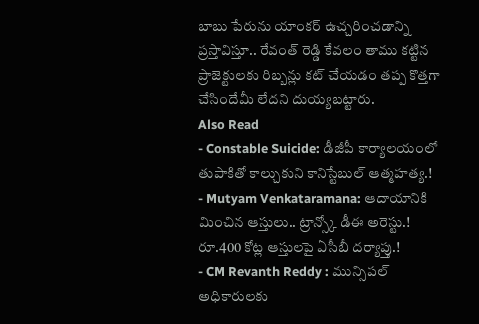బాబు పేరును యాంకర్ ఉచ్చరించడాన్ని ప్రస్తావిస్తూ.. రేవంత్ రెడ్డి కేవలం తాము కట్టిన ప్రాజెక్టులకు రిబ్బన్లు కట్ చేయడం తప్ప కొత్తగా చేసిందేమీ లేదని దుయ్యబట్టారు.
Also Read
- Constable Suicide: డీజీపీ కార్యాలయంలో తుపాకితో కాల్చుకుని కానిస్టేబుల్ ఆత్మహత్య.!
- Mutyam Venkataramana: ఆదాయానికి మించిన ఆస్తులు.. ట్రాన్స్కో డీఈ అరెస్టు.! రూ.400 కోట్ల ఆస్తులపై ఏసీబీ దర్యాప్తు.!
- CM Revanth Reddy : మున్సిపల్ అధికారులకు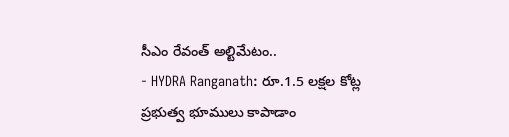సీఎం రేవంత్ అల్టిమేటం..
- HYDRA Ranganath: రూ.1.5 లక్షల కోట్ల ప్రభుత్వ భూములు కాపాడాం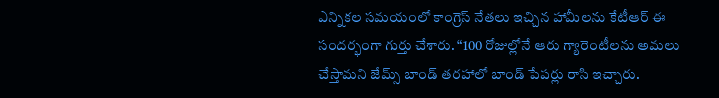ఎన్నికల సమయంలో కాంగ్రెస్ నేతలు ఇచ్చిన హామీలను కేటీఆర్ ఈ సందర్భంగా గుర్తు చేశారు. “100 రోజుల్లోనే ఆరు గ్యారెంటీలను అమలు చేస్తామని జేమ్స్ బాండ్ తరహాలో బాండ్ పేపర్లు రాసి ఇచ్చారు.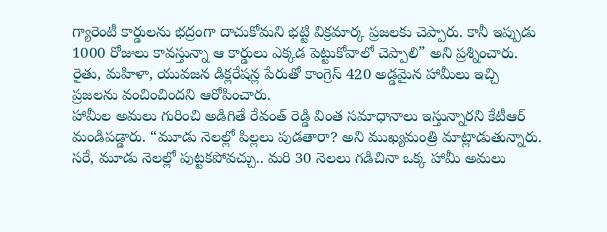గ్యారెంటీ కార్డులను భద్రంగా దాచుకోమని భట్టి విక్రమార్క ప్రజలకు చెప్పారు. కానీ ఇప్పుడు 1000 రోజులు కావస్తున్నా ఆ కార్డులు ఎక్కడ పెట్టుకోవాలో చెప్పాలి” అని ప్రశ్నించారు. రైతు, మహిళా, యువజన డిక్లరేషన్ల పేరుతో కాంగ్రెస్ 420 అడ్డమైన హామీలు ఇచ్చి ప్రజలను వంచించిందని ఆరోపించారు.
హామీల అమలు గురించి అడిగితే రేవంత్ రెడ్డి వింత సమాధానాలు ఇస్తున్నారని కేటీఆర్ మండిపడ్డారు. “మూడు నెలల్లో పిల్లలు పుడతారా? అని ముఖ్యమంత్రి మాట్లాడుతున్నారు. సరే, మూడు నెలల్లో పుట్టకపోవచ్చు.. మరి 30 నెలలు గడిచినా ఒక్క హామీ అమలు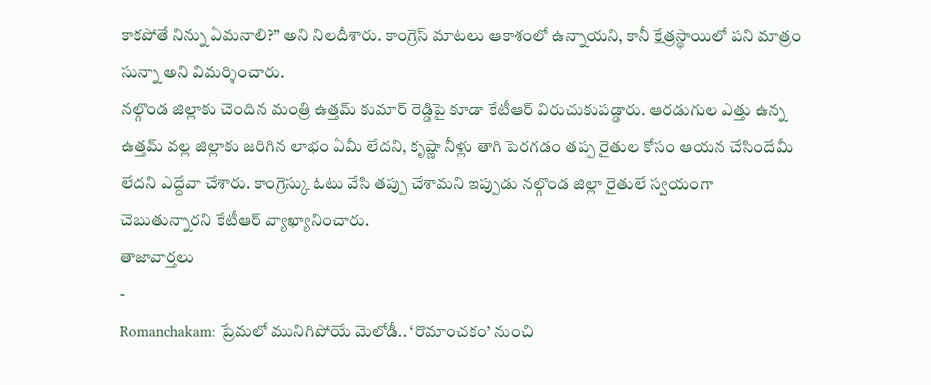కాకపోతే నిన్ను ఏమనాలి?” అని నిలదీశారు. కాంగ్రెస్ మాటలు ఆకాశంలో ఉన్నాయని, కానీ క్షేత్రస్థాయిలో పని మాత్రం సున్నా అని విమర్శించారు.
నల్గొండ జిల్లాకు చెందిన మంత్రి ఉత్తమ్ కుమార్ రెడ్డిపై కూడా కేటీఆర్ విరుచుకుపడ్డారు. ఆరడుగుల ఎత్తు ఉన్న ఉత్తమ్ వల్ల జిల్లాకు జరిగిన లాభం ఏమీ లేదని, కృష్ణా నీళ్లు తాగి పెరగడం తప్ప రైతుల కోసం ఆయన చేసిందేమీ లేదని ఎద్దేవా చేశారు. కాంగ్రెస్కు ఓటు వేసి తప్పు చేశామని ఇప్పుడు నల్గొండ జిల్లా రైతులే స్వయంగా చెబుతున్నారని కేటీఆర్ వ్యాఖ్యానించారు.
తాజావార్తలు
-
Romanchakam: ప్రేమలో మునిగిపోయే మెలోడీ.. ‘రొమాంచకం’ నుంచి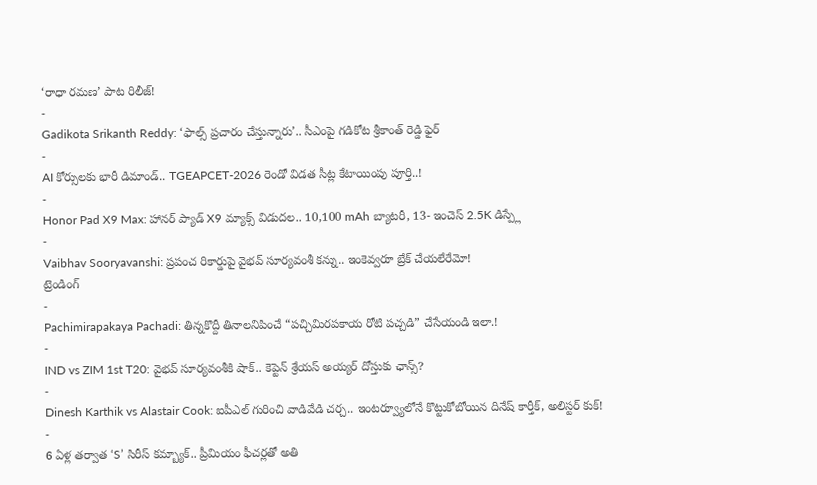‘రాధా రమణ’ పాట రిలీజ్!
-
Gadikota Srikanth Reddy: ‘ఫాల్స్ ప్రచారం చేస్తున్నారు’.. సీఎంపై గడికోట శ్రీకాంత్ రెడ్డి ఫైర్
-
AI కోర్సులకు భారీ డిమాండ్.. TGEAPCET-2026 రెండో విడత సీట్ల కేటాయింపు పూర్తి..!
-
Honor Pad X9 Max: హానర్ ప్యాడ్ X9 మ్యాక్స్ విడుదల.. 10,100 mAh బ్యాటరీ, 13- ఇంచెస్ 2.5K డిస్ప్లే
-
Vaibhav Sooryavanshi: ప్రపంచ రికార్డుపై వైభవ్ సూర్యవంశీ కన్ను.. ఇంకెవ్వరూ బ్రేక్ చేయలేరేమో!
ట్రెండింగ్
-
Pachimirapakaya Pachadi: తిన్నకొద్దీ తినాలనిపించే “పచ్చిమిరపకాయ రోటి పచ్చడి” చేసేయండి ఇలా.!
-
IND vs ZIM 1st T20: వైభవ్ సూర్యవంశీకి షాక్.. కెప్టెన్ శ్రేయస్ అయ్యర్ దోస్తుకు ఛాన్స్?
-
Dinesh Karthik vs Alastair Cook: ఐపీఎల్ గురించి వాడివేడి చర్చ.. ఇంటర్వ్యూలోనే కొట్టుకోబోయిన దినేష్ కార్తీక్, అలిస్టర్ కుక్!
-
6 ఏళ్ల తర్వాత ‘S’ సిరీస్ కమ్బ్యాక్.. ప్రీమియం ఫీచర్లతో అతి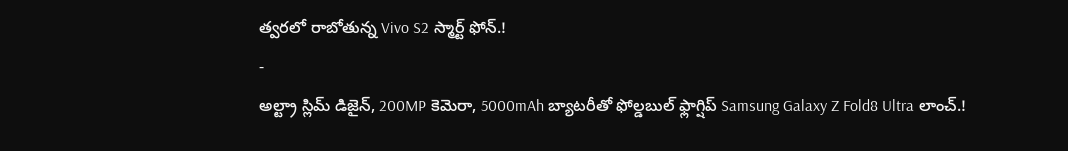త్వరలో రాబోతున్న Vivo S2 స్మార్ట్ ఫోన్.!
-
అల్ట్రా స్లిమ్ డిజైన్, 200MP కెమెరా, 5000mAh బ్యాటరీతో ఫోల్డబుల్ ఫ్లాగ్షిప్ Samsung Galaxy Z Fold8 Ultra లాంచ్.!